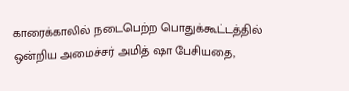காரைக்காலில் நடைபெற்ற பொதுக்கூட்டத்தில் ஒன்றிய அமைச்சர் அமித் ஷா பேசியதை,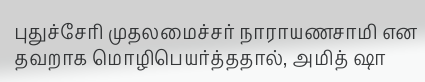புதுச்சேரி முதலமைச்சர் நாராயணசாமி என தவறாக மொழிபெயர்த்ததால், அமித் ஷா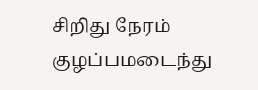சிறிது நேரம் குழப்பமடைந்து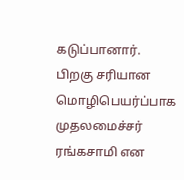கடுப்பானார். பிறகு சரியான மொழிபெயர்ப்பாக முதலமைச்சர் ரங்கசாமி என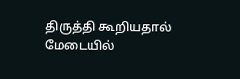திருத்தி கூறியதால் மேடையில்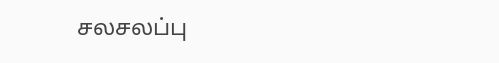சலசலப்பு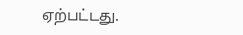ஏற்பட்டது.